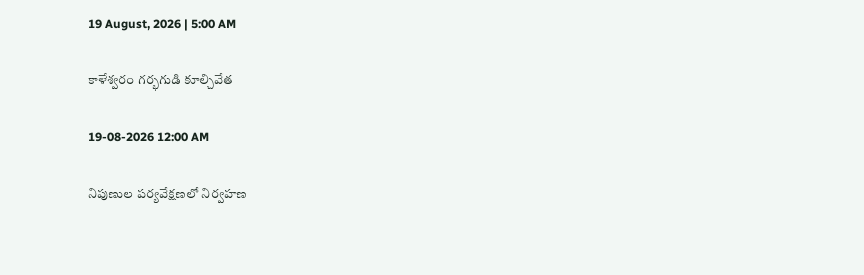19 August, 2026 | 5:00 AM

కాళేశ్వరం గర్భగుడి కూల్చివేత

19-08-2026 12:00 AM

నిపుణుల పర్యవేక్షణలో నిర్వహణ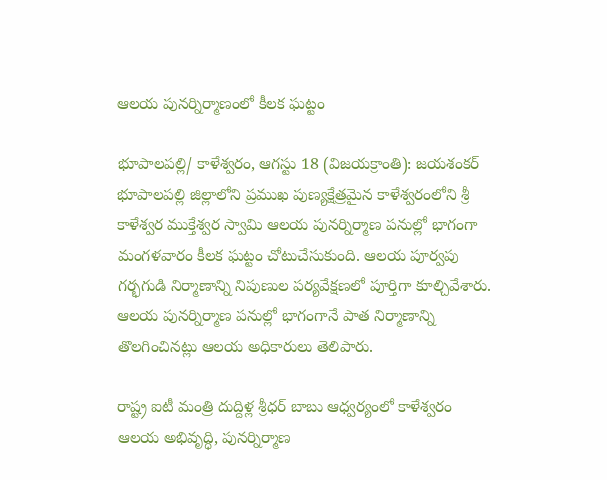ఆలయ పునర్నిర్మాణంలో కీలక ఘట్టం

భూపాలపల్లి/ కాళేశ్వరం, ఆగస్టు 18 (విజయక్రాంతి): జయశంకర్ భూపాలపల్లి జిల్లాలోని ప్రముఖ పుణ్యక్షేత్రమైన కాళేశ్వరంలోని శ్రీ కాళేశ్వర ముక్తేశ్వర స్వామి ఆలయ పునర్నిర్మాణ పనుల్లో భాగంగా మంగళవారం కీలక ఘట్టం చోటుచేసుకుంది. ఆలయ పూర్వపు గర్భగుడి నిర్మాణాన్ని నిపుణుల పర్యవేక్షణలో పూర్తిగా కూల్చివేశారు. ఆలయ పునర్నిర్మాణ పనుల్లో భాగంగానే పాత నిర్మాణాన్ని తొలగించినట్లు ఆలయ అధికారులు తెలిపారు.

రాష్ట్ర ఐటీ మంత్రి దుద్దిళ్ల శ్రీధర్ బాబు ఆధ్వర్యంలో కాళేశ్వరం ఆలయ అభివృద్ధి, పునర్నిర్మాణ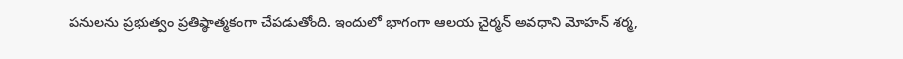పనులను ప్రభుత్వం ప్రతిష్ఠాత్మకంగా చేపడుతోంది. ఇందులో భాగంగా ఆలయ చైర్మన్ అవధాని మోహన్ శర్మ,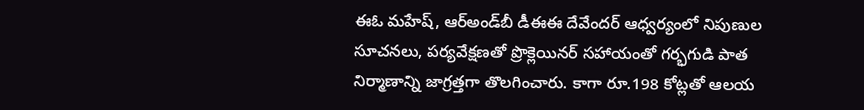ఈఓ మహేష్, ఆర్‌అండ్‌బీ డీఈఈ దేవేందర్ ఆధ్వర్యంలో నిపుణుల సూచనలు, పర్యవేక్షణతో ప్రొక్లెయినర్ సహాయంతో గర్భగుడి పాత నిర్మాణాన్ని జాగ్రత్తగా తొలగించారు. కాగా రూ.198 కోట్లతో ఆలయ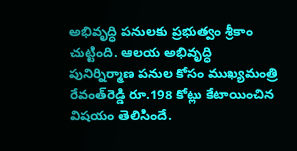అభివృద్ధి పనులకు ప్రభుత్వం శ్రీకాం చుట్టింది. ఆలయ అభివృద్ధి పునిర్నిర్మాణ పనుల కోసం ముఖ్యమంత్రి రేవంత్‌రెడ్డి రూ.198 కోట్లు కేటాయించిన విషయం తెలిసిందే.